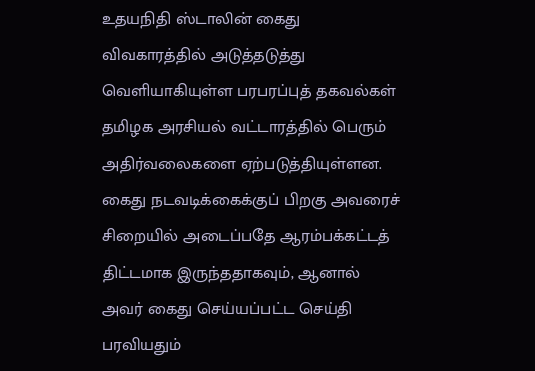உதயநிதி ஸ்டாலின் கைது விவகாரத்தில் அடுத்தடுத்து வெளியாகியுள்ள பரபரப்புத் தகவல்கள் தமிழக அரசியல் வட்டாரத்தில் பெரும் அதிர்வலைகளை ஏற்படுத்தியுள்ளன. கைது நடவடிக்கைக்குப் பிறகு அவரைச் சிறையில் அடைப்பதே ஆரம்பக்கட்டத் திட்டமாக இருந்ததாகவும், ஆனால் அவர் கைது செய்யப்பட்ட செய்தி பரவியதும்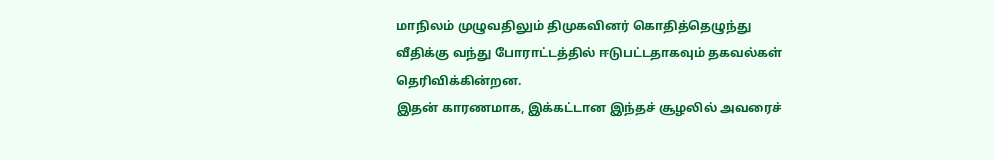மாநிலம் முழுவதிலும் திமுகவினர் கொதித்தெழுந்து வீதிக்கு வந்து போராட்டத்தில் ஈடுபட்டதாகவும் தகவல்கள் தெரிவிக்கின்றன.
இதன் காரணமாக, இக்கட்டான இந்தச் சூழலில் அவரைச்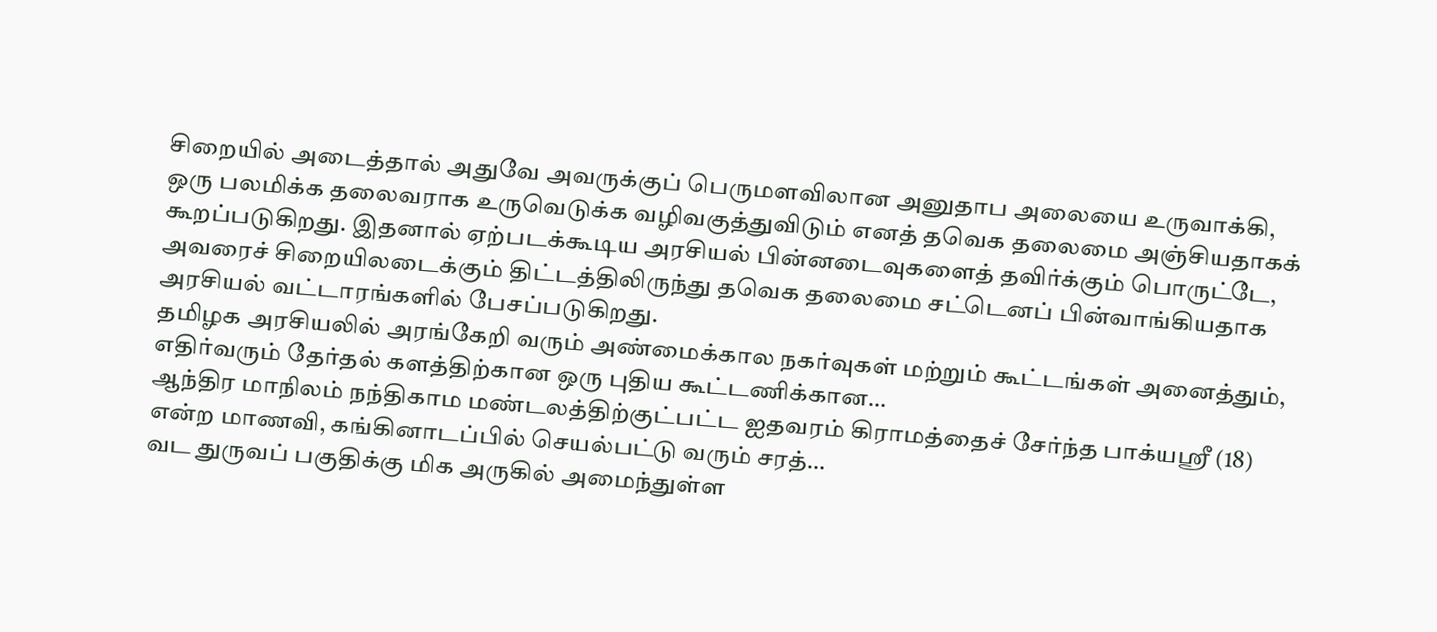சிறையில் அடைத்தால் அதுவே அவருக்குப் பெருமளவிலான அனுதாப அலையை உருவாக்கி, ஒரு பலமிக்க தலைவராக உருவெடுக்க வழிவகுத்துவிடும் எனத் தவெக தலைமை அஞ்சியதாகக் கூறப்படுகிறது. இதனால் ஏற்படக்கூடிய அரசியல் பின்னடைவுகளைத் தவிர்க்கும் பொருட்டே, அவரைச் சிறையிலடைக்கும் திட்டத்திலிருந்து தவெக தலைமை சட்டெனப் பின்வாங்கியதாக அரசியல் வட்டாரங்களில் பேசப்படுகிறது.
தமிழக அரசியலில் அரங்கேறி வரும் அண்மைக்கால நகர்வுகள் மற்றும் கூட்டங்கள் அனைத்தும், எதிர்வரும் தேர்தல் களத்திற்கான ஒரு புதிய கூட்டணிக்கான…
ஆந்திர மாநிலம் நந்திகாம மண்டலத்திற்குட்பட்ட ஐதவரம் கிராமத்தைச் சேர்ந்த பாக்யஸ்ரீ (18) என்ற மாணவி, கங்கினாடப்பில் செயல்பட்டு வரும் சரத்…
வட துருவப் பகுதிக்கு மிக அருகில் அமைந்துள்ள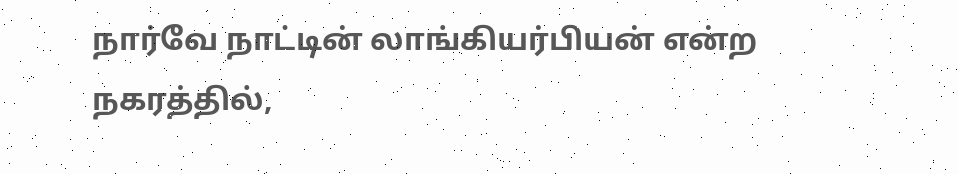நார்வே நாட்டின் லாங்கியர்பியன் என்ற நகரத்தில்,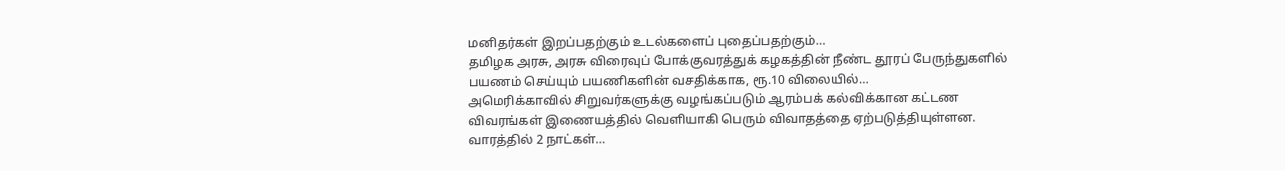மனிதர்கள் இறப்பதற்கும் உடல்களைப் புதைப்பதற்கும்…
தமிழக அரசு, அரசு விரைவுப் போக்குவரத்துக் கழகத்தின் நீண்ட தூரப் பேருந்துகளில் பயணம் செய்யும் பயணிகளின் வசதிக்காக, ரூ.10 விலையில்…
அமெரிக்காவில் சிறுவர்களுக்கு வழங்கப்படும் ஆரம்பக் கல்விக்கான கட்டண விவரங்கள் இணையத்தில் வெளியாகி பெரும் விவாதத்தை ஏற்படுத்தியுள்ளன. வாரத்தில் 2 நாட்கள்…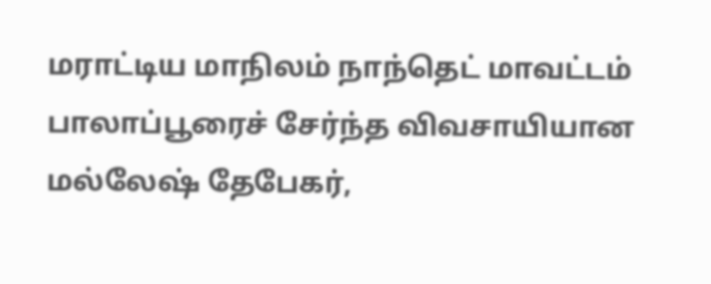மராட்டிய மாநிலம் நாந்தெட் மாவட்டம் பாலாப்பூரைச் சேர்ந்த விவசாயியான மல்லேஷ் தேபேகர்,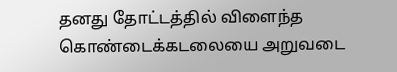தனது தோட்டத்தில் விளைந்த கொண்டைக்கடலையை அறுவடை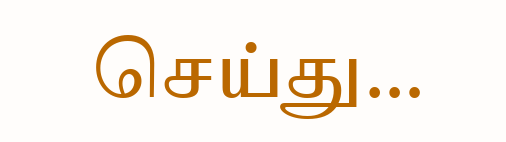செய்து…